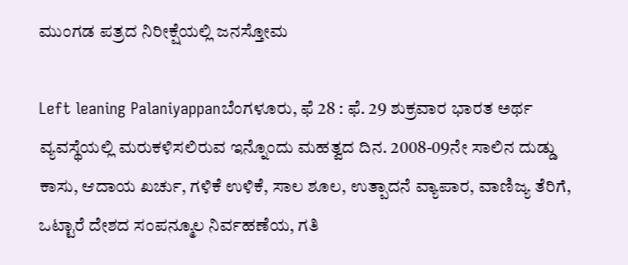ಮುಂಗಡ ಪತ್ರದ ನಿರೀಕ್ಷೆಯಲ್ಲಿ ಜನಸ್ತೋಮ

Left leaning Palaniyappanಬೆಂಗಳೂರು, ಫೆ 28 : ಫೆ. 29 ಶುಕ್ರವಾರ ಭಾರತ ಅರ್ಥ ವ್ಯವಸ್ಥೆಯಲ್ಲಿ ಮರುಕಳಿಸಲಿರುವ ಇನ್ನೊಂದು ಮಹತ್ವದ ದಿನ. 2008-09ನೇ ಸಾಲಿನ ದುಡ್ಡು ಕಾಸು, ಆದಾಯ ಖರ್ಚು, ಗಳಿಕೆ ಉಳಿಕೆ, ಸಾಲ ಶೂಲ, ಉತ್ಪಾದನೆ ವ್ಯಾಪಾರ, ವಾಣಿಜ್ಯ ತೆರಿಗೆ, ಒಟ್ಟಾರೆ ದೇಶದ ಸಂಪನ್ಮೂಲ ನಿರ್ವಹಣೆಯ, ಗತಿ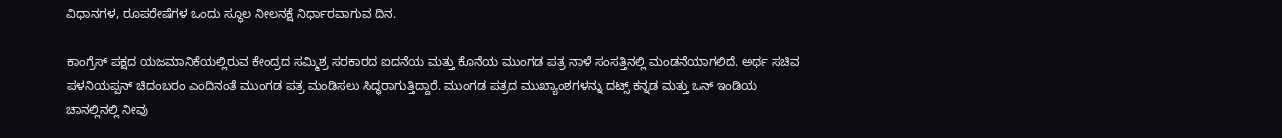ವಿಧಾನಗಳ, ರೂಪರೇಷೆಗಳ ಒಂದು ಸ್ಥೂಲ ನೀಲನಕ್ಷೆ ನಿರ್ಧಾರವಾಗುವ ದಿನ.

ಕಾಂಗ್ರೆಸ್ ಪಕ್ಷದ ಯಜಮಾನಿಕೆಯಲ್ಲಿರುವ ಕೇಂದ್ರದ ಸಮ್ಮಿಶ್ರ ಸರಕಾರದ ಐದನೆಯ ಮತ್ತು ಕೊನೆಯ ಮುಂಗಡ ಪತ್ರ ನಾಳೆ ಸಂಸತ್ತಿನಲ್ಲಿ ಮಂಡನೆಯಾಗಲಿದೆ. ಅರ್ಥ ಸಚಿವ ಪಳನಿಯಪ್ಪನ್ ಚಿದಂಬರಂ ಎಂದಿನಂತೆ ಮುಂಗಡ ಪತ್ರ ಮಂಡಿಸಲು ಸಿದ್ಧರಾಗುತ್ತಿದ್ದಾರೆ. ಮುಂಗಡ ಪತ್ರದ ಮುಖ್ಯಾಂಶಗಳನ್ನು ದಟ್ಸ್ ಕನ್ನಡ ಮತ್ತು ಒನ್ ಇಂಡಿಯ ಚಾನಲ್ಲಿನಲ್ಲಿ ನೀವು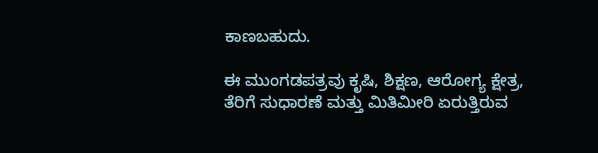ಕಾಣಬಹುದು.

ಈ ಮುಂಗಡಪತ್ರವು ಕೃಷಿ, ಶಿಕ್ಷಣ, ಆರೋಗ್ಯ ಕ್ಷೇತ್ರ, ತೆರಿಗೆ ಸುಧಾರಣೆ ಮತ್ತು ಮಿತಿಮೀರಿ ಏರುತ್ತಿರುವ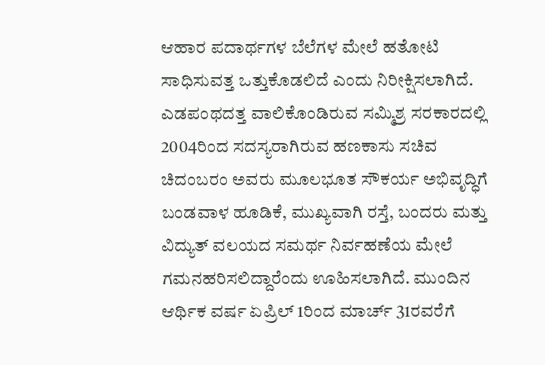ಆಹಾರ ಪದಾರ್ಥಗಳ ಬೆಲೆಗಳ ಮೇಲೆ ಹತೋಟಿ ಸಾಧಿಸುವತ್ತ ಒತ್ತುಕೊಡಲಿದೆ ಎಂದು ನಿರೀಕ್ಷಿಸಲಾಗಿದೆ. ಎಡಪಂಥದತ್ತ ವಾಲಿಕೊಂಡಿರುವ ಸಮ್ಮಿಶ್ರ ಸರಕಾರದಲ್ಲಿ 2004ರಿಂದ ಸದಸ್ಯರಾಗಿರುವ ಹಣಕಾಸು ಸಚಿವ ಚಿದಂಬರಂ ಅವರು ಮೂಲಭೂತ ಸೌಕರ್ಯ ಅಭಿವೃದ್ಧಿಗೆ ಬಂಡವಾಳ ಹೂಡಿಕೆ, ಮುಖ್ಯವಾಗಿ ರಸ್ತೆ, ಬಂದರು ಮತ್ತು ವಿದ್ಯುತ್ ವಲಯದ ಸಮರ್ಥ ನಿರ್ವಹಣೆಯ ಮೇಲೆ ಗಮನಹರಿಸಲಿದ್ದಾರೆಂದು ಊಹಿಸಲಾಗಿದೆ. ಮುಂದಿನ ಆರ್ಥಿಕ ವರ್ಷ ಏಪ್ರಿಲ್ 1ರಿಂದ ಮಾರ್ಚ್ 31ರವರೆಗೆ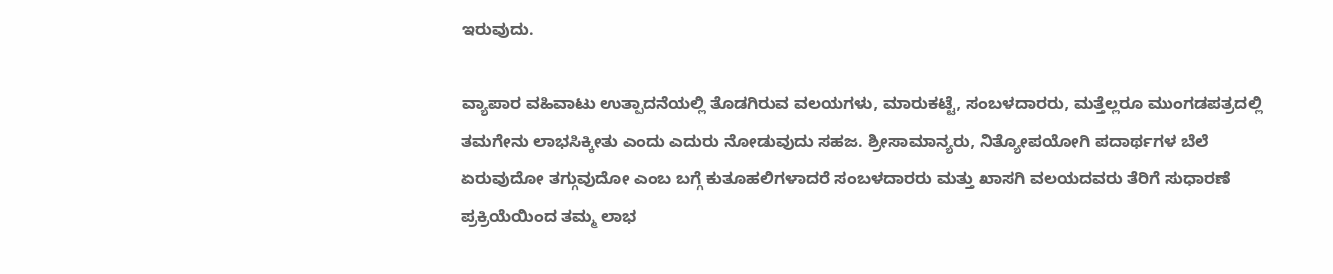ಇರುವುದು.

ವ್ಯಾಪಾರ ವಹಿವಾಟು ಉತ್ಪಾದನೆಯಲ್ಲಿ ತೊಡಗಿರುವ ವಲಯಗಳು, ಮಾರುಕಟ್ಟೆ, ಸಂಬಳದಾರರು, ಮತ್ತೆಲ್ಲರೂ ಮುಂಗಡಪತ್ರದಲ್ಲಿ ತಮಗೇನು ಲಾಭಸಿಕ್ಕೀತು ಎಂದು ಎದುರು ನೋಡುವುದು ಸಹಜ. ಶ್ರೀಸಾಮಾನ್ಯರು, ನಿತ್ಯೋಪಯೋಗಿ ಪದಾರ್ಥಗಳ ಬೆಲೆ ಏರುವುದೋ ತಗ್ಗುವುದೋ ಎಂಬ ಬಗ್ಗೆ ಕುತೂಹಲಿಗಳಾದರೆ ಸಂಬಳದಾರರು ಮತ್ತು ಖಾಸಗಿ ವಲಯದವರು ತೆರಿಗೆ ಸುಧಾರಣೆ ಪ್ರಕ್ರಿಯೆಯಿಂದ ತಮ್ಮ ಲಾಭ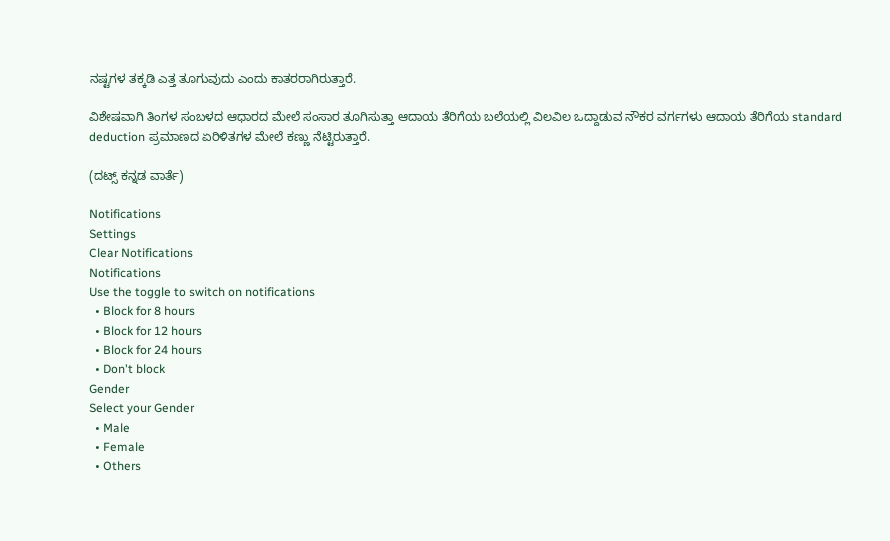ನಷ್ಟಗಳ ತಕ್ಕಡಿ ಎತ್ತ ತೂಗುವುದು ಎಂದು ಕಾತರರಾಗಿರುತ್ತಾರೆ.

ವಿಶೇಷವಾಗಿ ತಿಂಗಳ ಸಂಬಳದ ಆಧಾರದ ಮೇಲೆ ಸಂಸಾರ ತೂಗಿಸುತ್ತಾ ಆದಾಯ ತೆರಿಗೆಯ ಬಲೆಯಲ್ಲಿ ವಿಲವಿಲ ಒದ್ದಾಡುವ ನೌಕರ ವರ್ಗಗಳು ಆದಾಯ ತೆರಿಗೆಯ standard deduction ಪ್ರಮಾಣದ ಏರಿಳಿತಗಳ ಮೇಲೆ ಕಣ್ಣು ನೆಟ್ಟಿರುತ್ತಾರೆ.

(ದಟ್ಸ್ ಕನ್ನಡ ವಾರ್ತೆ)

Notifications
Settings
Clear Notifications
Notifications
Use the toggle to switch on notifications
  • Block for 8 hours
  • Block for 12 hours
  • Block for 24 hours
  • Don't block
Gender
Select your Gender
  • Male
  • Female
  • Others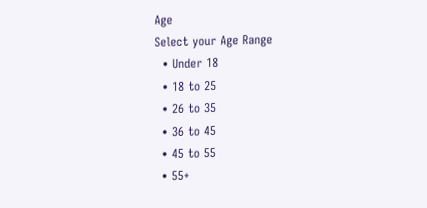Age
Select your Age Range
  • Under 18
  • 18 to 25
  • 26 to 35
  • 36 to 45
  • 45 to 55
  • 55+